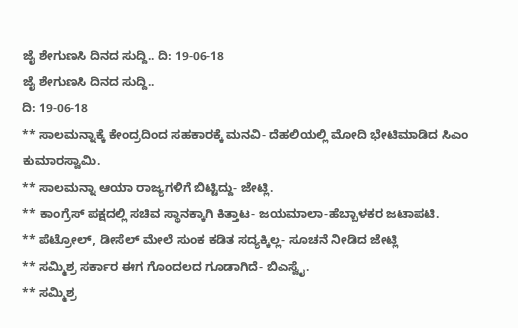ಜೈ ಶೇಗುಣಸಿ ದಿನದ ಸುದ್ದಿ.. ದಿ: 19-06-18
ಜೈ ಶೇಗುಣಸಿ ದಿನದ ಸುದ್ದಿ..
ದಿ: 19-06-18
** ಸಾಲಮನ್ನಾಕ್ಕೆ ಕೇಂದ್ರದಿಂದ ಸಹಕಾರಕ್ಕೆ ಮನವಿ- ದೆಹಲಿಯಲ್ಲಿ ಮೋದಿ ಭೇಟಿಮಾಡಿದ ಸಿಎಂ ಕುಮಾರಸ್ವಾಮಿ.
** ಸಾಲಮನ್ನಾ ಆಯಾ ರಾಜ್ಯಗಳಿಗೆ ಬಿಟ್ಟಿದ್ದು- ಜೇಟ್ಲಿ.
** ಕಾಂಗ್ರೆಸ್ ಪಕ್ಷದಲ್ಲಿ ಸಚಿವ ಸ್ಥಾನಕ್ಕಾಗಿ ಕಿತ್ತಾಟ- ಜಯಮಾಲಾ-ಹೆಬ್ಬಾಳಕರ ಜಟಾಪಟಿ.
** ಪೆಟ್ರೋಲ್, ಡೀಸೆಲ್ ಮೇಲೆ ಸುಂಕ ಕಡಿತ ಸದ್ಯಕ್ಕಿಲ್ಲ- ಸೂಚನೆ ನೀಡಿದ ಜೇಟ್ಲಿ
** ಸಮ್ಮಿಶ್ರ ಸರ್ಕಾರ ಈಗ ಗೊಂದಲದ ಗೂಡಾಗಿದೆ- ಬಿಎಸ್ವೈ.
** ಸಮ್ಮಿಶ್ರ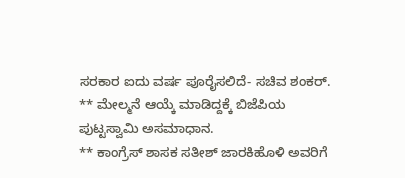ಸರಕಾರ ಐದು ವರ್ಷ ಪೂರೈಸಲಿದೆ- ಸಚಿವ ಶಂಕರ್.
** ಮೇಲ್ಮನೆ ಆಯ್ಕೆ ಮಾಡಿದ್ದಕ್ಕೆ ಬಿಜೆಪಿಯ ಪುಟ್ಟಸ್ವಾಮಿ ಅಸಮಾಧಾನ.
** ಕಾಂಗ್ರೆಸ್ ಶಾಸಕ ಸತೀಶ್ ಜಾರಕಿಹೊಳಿ ಅವರಿಗೆ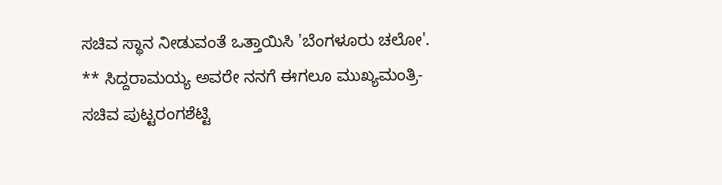ಸಚಿವ ಸ್ಥಾನ ನೀಡುವಂತೆ ಒತ್ತಾಯಿಸಿ 'ಬೆಂಗಳೂರು ಚಲೋ'.
** ಸಿದ್ದರಾಮಯ್ಯ ಅವರೇ ನನಗೆ ಈಗಲೂ ಮುಖ್ಯಮಂತ್ರಿ- ಸಚಿವ ಪುಟ್ಟರಂಗಶೆಟ್ಟಿ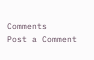Comments
Post a Comment